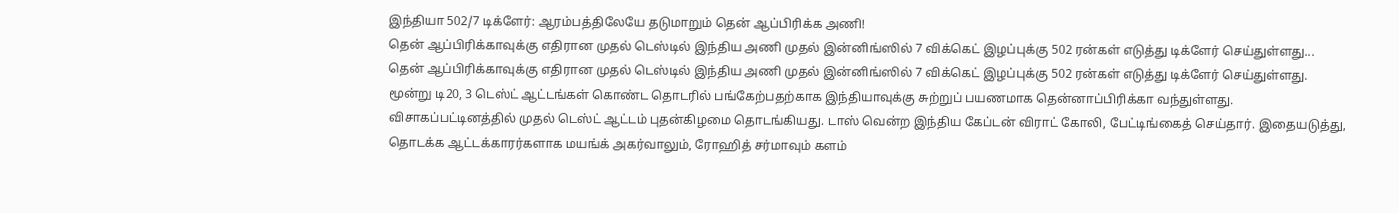இந்தியா 502/7 டிக்ளேர்: ஆரம்பத்திலேயே தடுமாறும் தென் ஆப்பிரிக்க அணி!
தென் ஆப்பிரிக்காவுக்கு எதிரான முதல் டெஸ்டில் இந்திய அணி முதல் இன்னிங்ஸில் 7 விக்கெட் இழப்புக்கு 502 ரன்கள் எடுத்து டிக்ளேர் செய்துள்ளது...
தென் ஆப்பிரிக்காவுக்கு எதிரான முதல் டெஸ்டில் இந்திய அணி முதல் இன்னிங்ஸில் 7 விக்கெட் இழப்புக்கு 502 ரன்கள் எடுத்து டிக்ளேர் செய்துள்ளது.
மூன்று டி20, 3 டெஸ்ட் ஆட்டங்கள் கொண்ட தொடரில் பங்கேற்பதற்காக இந்தியாவுக்கு சுற்றுப் பயணமாக தென்னாப்பிரிக்கா வந்துள்ளது. விசாகப்பட்டினத்தில் முதல் டெஸ்ட் ஆட்டம் புதன்கிழமை தொடங்கியது. டாஸ் வென்ற இந்திய கேப்டன் விராட் கோலி, பேட்டிங்கைத் செய்தார். இதையடுத்து, தொடக்க ஆட்டக்காரர்களாக மயங்க் அகர்வாலும், ரோஹித் சர்மாவும் களம்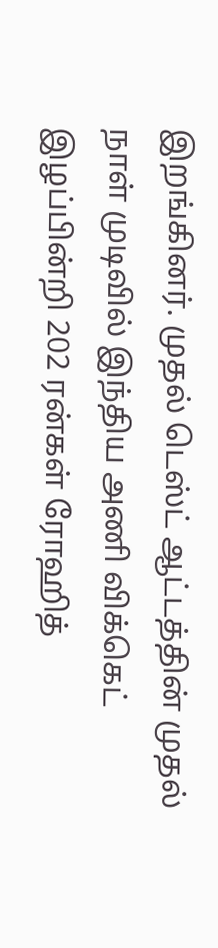இறங்கினர். முதல் டெஸ்ட் ஆட்டத்தின் முதல் நாள் முடிவில் இந்திய அணி விக்கெட் இழப்பின்றி 202 ரன்கள் ரோஹித்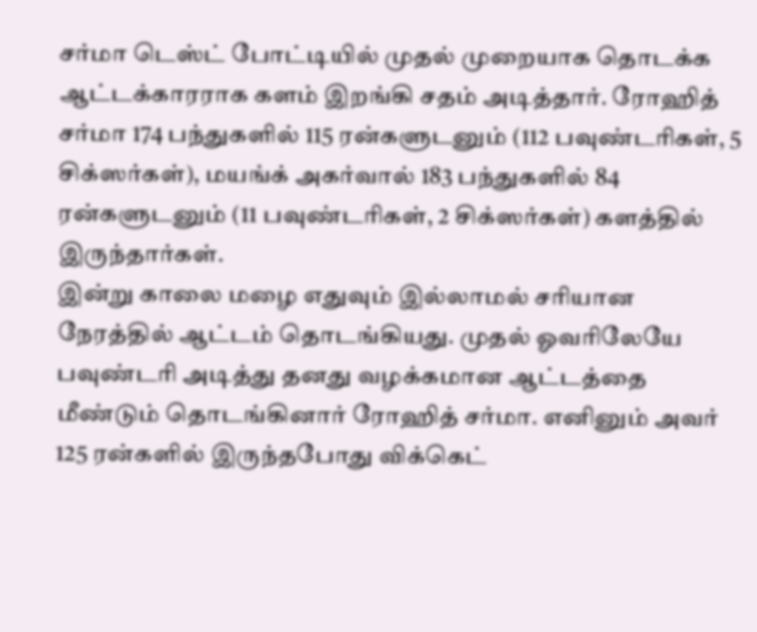சர்மா டெஸ்ட் போட்டியில் முதல் முறையாக தொடக்க ஆட்டக்காரராக களம் இறங்கி சதம் அடித்தார். ரோஹித் சர்மா 174 பந்துகளில் 115 ரன்களுடனும் (112 பவுண்டரிகள், 5 சிக்ஸர்கள்), மயங்க் அகர்வால் 183 பந்துகளில் 84 ரன்களுடனும் (11 பவுண்டரிகள், 2 சிக்ஸர்கள்) களத்தில் இருந்தார்கள்.
இன்று காலை மழை எதுவும் இல்லாமல் சரியான நேரத்தில் ஆட்டம் தொடங்கியது. முதல் ஓவரிலேயே பவுண்டரி அடித்து தனது வழக்கமான ஆட்டத்தை மீண்டும் தொடங்கினார் ரோஹித் சர்மா. எனினும் அவர் 125 ரன்களில் இருந்தபோது விக்கெட்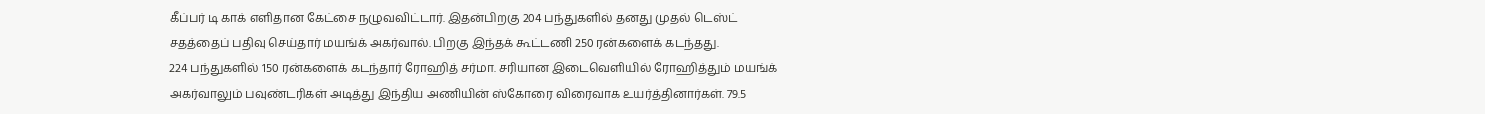கீப்பர் டி காக் எளிதான கேட்சை நழுவவிட்டார். இதன்பிறகு 204 பந்துகளில் தனது முதல் டெஸ்ட் சதத்தைப் பதிவு செய்தார் மயங்க் அகர்வால். பிறகு இந்தக் கூட்டணி 250 ரன்களைக் கடந்தது.
224 பந்துகளில் 150 ரன்களைக் கடந்தார் ரோஹித் சர்மா. சரியான இடைவெளியில் ரோஹித்தும் மயங்க் அகர்வாலும் பவுண்டரிகள் அடித்து இந்திய அணியின் ஸ்கோரை விரைவாக உயர்த்தினார்கள். 79.5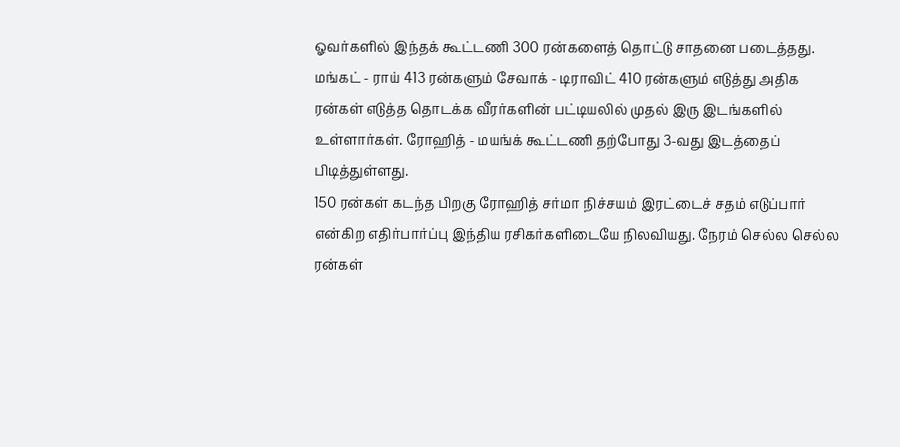ஓவர்களில் இந்தக் கூட்டணி 300 ரன்களைத் தொட்டு சாதனை படைத்தது. மங்கட் - ராய் 413 ரன்களும் சேவாக் - டிராவிட் 410 ரன்களும் எடுத்து அதிக ரன்கள் எடுத்த தொடக்க வீரர்களின் பட்டியலில் முதல் இரு இடங்களில் உள்ளார்கள். ரோஹித் - மயங்க் கூட்டணி தற்போது 3-வது இடத்தைப் பிடித்துள்ளது.
150 ரன்கள் கடந்த பிறகு ரோஹித் சர்மா நிச்சயம் இரட்டைச் சதம் எடுப்பார் என்கிற எதிர்பார்ப்பு இந்திய ரசிகர்களிடையே நிலவியது. நேரம் செல்ல செல்ல ரன்கள்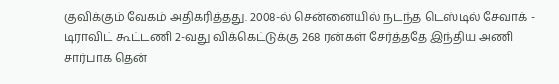குவிக்கும் வேகம் அதிகரித்தது. 2008-ல் சென்னையில் நடந்த டெஸ்டில் சேவாக் - டிராவிட் கூட்டணி 2-வது விக்கெட்டுக்கு 268 ரன்கள் சேர்த்ததே இந்திய அணி சார்பாக தென்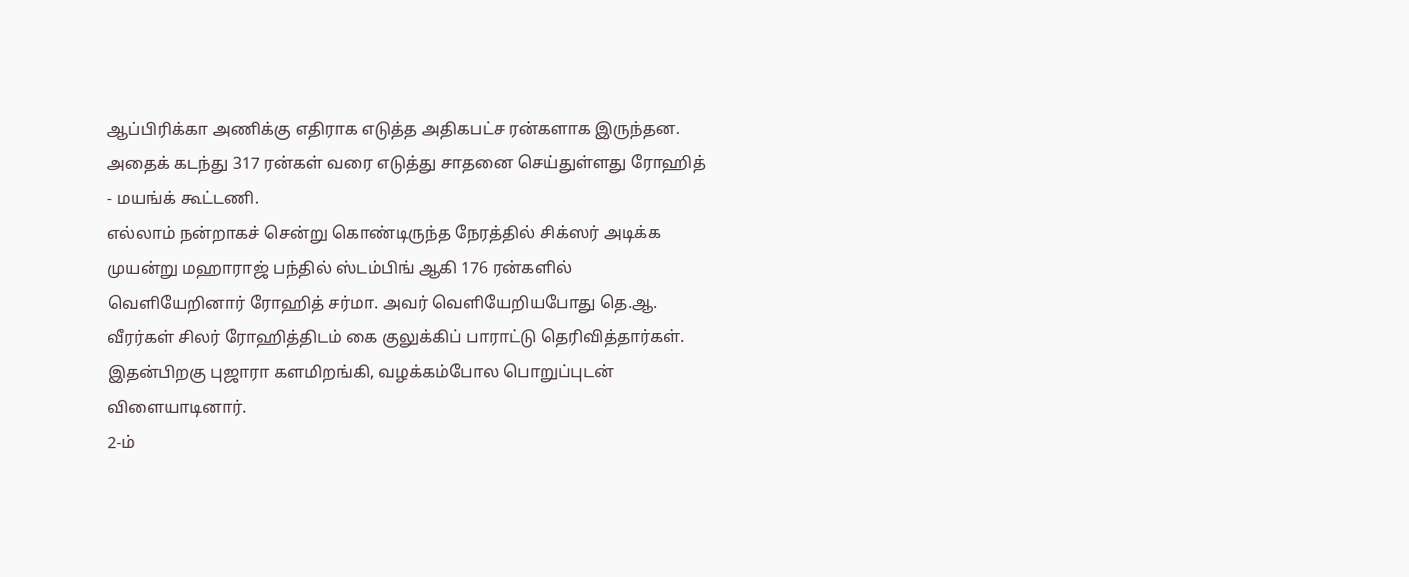ஆப்பிரிக்கா அணிக்கு எதிராக எடுத்த அதிகபட்ச ரன்களாக இருந்தன. அதைக் கடந்து 317 ரன்கள் வரை எடுத்து சாதனை செய்துள்ளது ரோஹித் - மயங்க் கூட்டணி.
எல்லாம் நன்றாகச் சென்று கொண்டிருந்த நேரத்தில் சிக்ஸர் அடிக்க முயன்று மஹாராஜ் பந்தில் ஸ்டம்பிங் ஆகி 176 ரன்களில் வெளியேறினார் ரோஹித் சர்மா. அவர் வெளியேறியபோது தெ.ஆ. வீரர்கள் சிலர் ரோஹித்திடம் கை குலுக்கிப் பாராட்டு தெரிவித்தார்கள். இதன்பிறகு புஜாரா களமிறங்கி, வழக்கம்போல பொறுப்புடன் விளையாடினார்.
2-ம்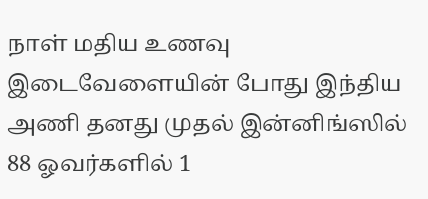நாள் மதிய உணவு இடைவேளையின் போது இந்திய அணி தனது முதல் இன்னிங்ஸில் 88 ஓவர்களில் 1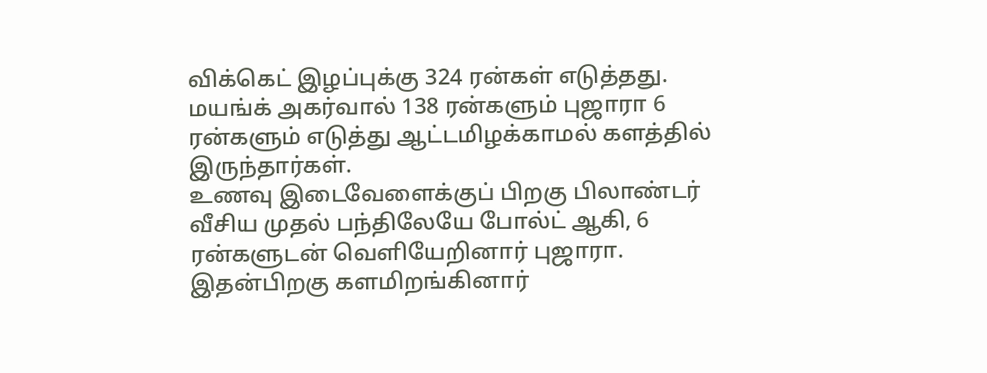விக்கெட் இழப்புக்கு 324 ரன்கள் எடுத்தது. மயங்க் அகர்வால் 138 ரன்களும் புஜாரா 6 ரன்களும் எடுத்து ஆட்டமிழக்காமல் களத்தில் இருந்தார்கள்.
உணவு இடைவேளைக்குப் பிறகு பிலாண்டர் வீசிய முதல் பந்திலேயே போல்ட் ஆகி, 6 ரன்களுடன் வெளியேறினார் புஜாரா. இதன்பிறகு களமிறங்கினார்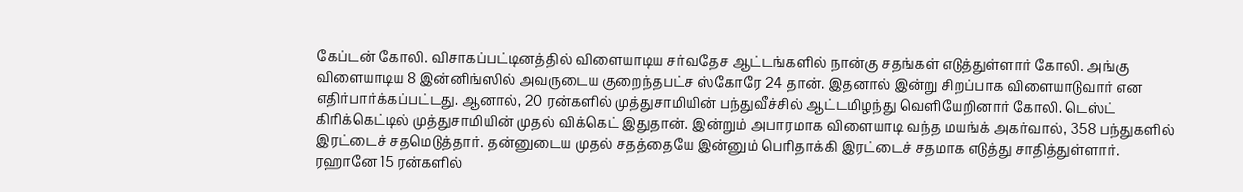கேப்டன் கோலி. விசாகப்பட்டினத்தில் விளையாடிய சர்வதேச ஆட்டங்களில் நான்கு சதங்கள் எடுத்துள்ளார் கோலி. அங்கு விளையாடிய 8 இன்னிங்ஸில் அவருடைய குறைந்தபட்ச ஸ்கோரே 24 தான். இதனால் இன்று சிறப்பாக விளையாடுவார் என எதிர்பார்க்கப்பட்டது. ஆனால், 20 ரன்களில் முத்துசாமியின் பந்துவீச்சில் ஆட்டமிழந்து வெளியேறினார் கோலி. டெஸ்ட் கிரிக்கெட்டில் முத்துசாமியின் முதல் விக்கெட் இதுதான். இன்றும் அபாரமாக விளையாடி வந்த மயங்க் அகர்வால், 358 பந்துகளில் இரட்டைச் சதமெடுத்தார். தன்னுடைய முதல் சதத்தையே இன்னும் பெரிதாக்கி இரட்டைச் சதமாக எடுத்து சாதித்துள்ளார். ரஹானே 15 ரன்களில்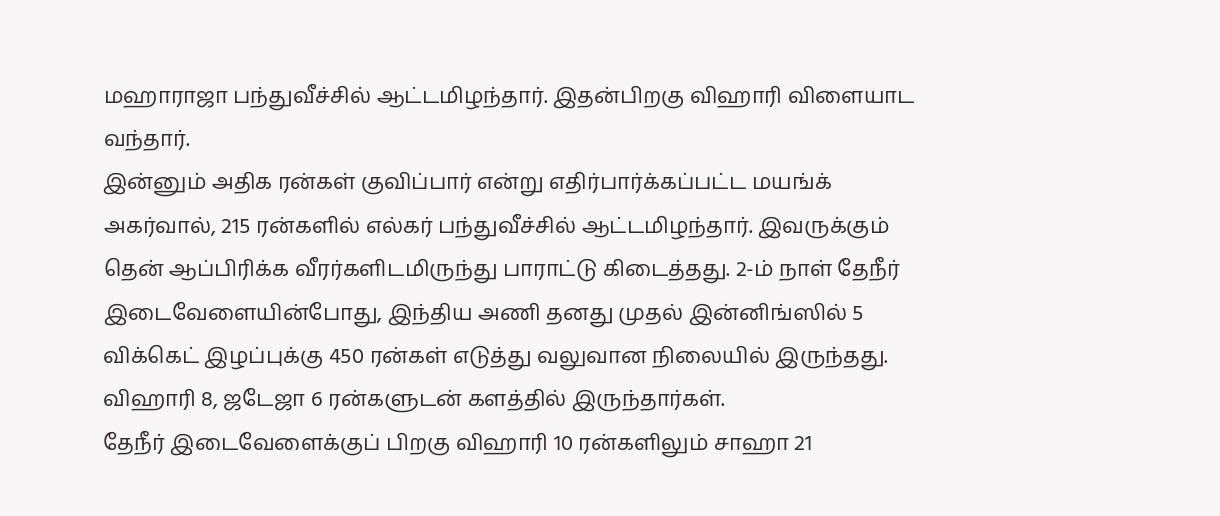மஹாராஜா பந்துவீச்சில் ஆட்டமிழந்தார். இதன்பிறகு விஹாரி விளையாட வந்தார்.
இன்னும் அதிக ரன்கள் குவிப்பார் என்று எதிர்பார்க்கப்பட்ட மயங்க் அகர்வால், 215 ரன்களில் எல்கர் பந்துவீச்சில் ஆட்டமிழந்தார். இவருக்கும் தென் ஆப்பிரிக்க வீரர்களிடமிருந்து பாராட்டு கிடைத்தது. 2-ம் நாள் தேநீர் இடைவேளையின்போது, இந்திய அணி தனது முதல் இன்னிங்ஸில் 5 விக்கெட் இழப்புக்கு 450 ரன்கள் எடுத்து வலுவான நிலையில் இருந்தது. விஹாரி 8, ஜடேஜா 6 ரன்களுடன் களத்தில் இருந்தார்கள்.
தேநீர் இடைவேளைக்குப் பிறகு விஹாரி 10 ரன்களிலும் சாஹா 21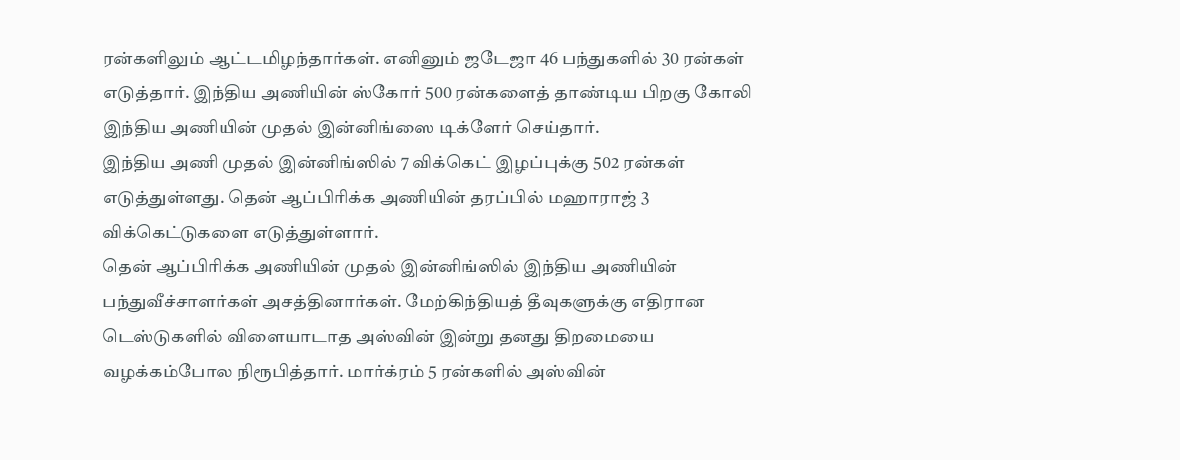ரன்களிலும் ஆட்டமிழந்தார்கள். எனினும் ஜடேஜா 46 பந்துகளில் 30 ரன்கள் எடுத்தார். இந்திய அணியின் ஸ்கோர் 500 ரன்களைத் தாண்டிய பிறகு கோலி இந்திய அணியின் முதல் இன்னிங்ஸை டிக்ளேர் செய்தார்.
இந்திய அணி முதல் இன்னிங்ஸில் 7 விக்கெட் இழப்புக்கு 502 ரன்கள் எடுத்துள்ளது. தென் ஆப்பிரிக்க அணியின் தரப்பில் மஹாராஜ் 3 விக்கெட்டுகளை எடுத்துள்ளார்.
தென் ஆப்பிரிக்க அணியின் முதல் இன்னிங்ஸில் இந்திய அணியின் பந்துவீச்சாளர்கள் அசத்தினார்கள். மேற்கிந்தியத் தீவுகளுக்கு எதிரான டெஸ்டுகளில் விளையாடாத அஸ்வின் இன்று தனது திறமையை வழக்கம்போல நிரூபித்தார். மார்க்ரம் 5 ரன்களில் அஸ்வின்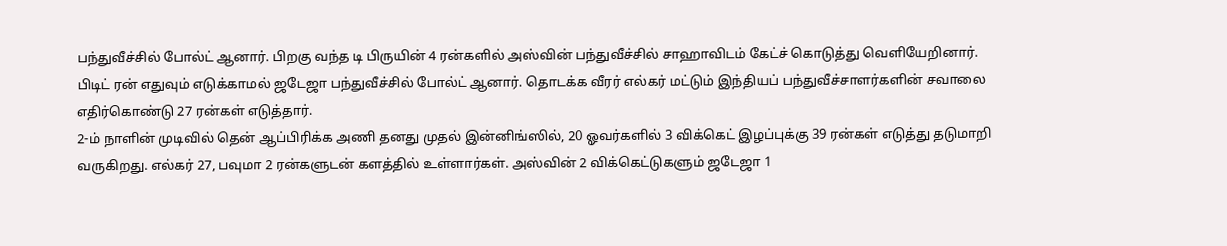பந்துவீச்சில் போல்ட் ஆனார். பிறகு வந்த டி பிருயின் 4 ரன்களில் அஸ்வின் பந்துவீச்சில் சாஹாவிடம் கேட்ச் கொடுத்து வெளியேறினார். பிடிட் ரன் எதுவும் எடுக்காமல் ஜடேஜா பந்துவீச்சில் போல்ட் ஆனார். தொடக்க வீரர் எல்கர் மட்டும் இந்தியப் பந்துவீச்சாளர்களின் சவாலை எதிர்கொண்டு 27 ரன்கள் எடுத்தார்.
2-ம் நாளின் முடிவில் தென் ஆப்பிரிக்க அணி தனது முதல் இன்னிங்ஸில், 20 ஓவர்களில் 3 விக்கெட் இழப்புக்கு 39 ரன்கள் எடுத்து தடுமாறி வருகிறது. எல்கர் 27, பவுமா 2 ரன்களுடன் களத்தில் உள்ளார்கள். அஸ்வின் 2 விக்கெட்டுகளும் ஜடேஜா 1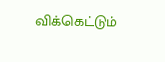விக்கெட்டும்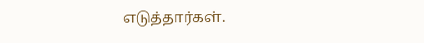எடுத்தார்கள்.